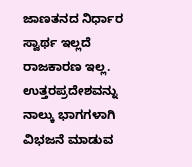ಜಾಣತನದ ನಿರ್ಧಾರ ಸ್ವಾರ್ಥ ಇಲ್ಲದೆ ರಾಜಕಾರಣ ಇಲ್ಲ. ಉತ್ತರಪ್ರದೇಶವನ್ನು ನಾಲ್ಕು ಭಾಗಗಳಾಗಿ ವಿಭಜನೆ ಮಾಡುವ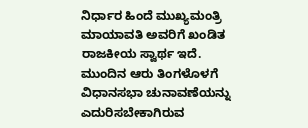ನಿರ್ಧಾರ ಹಿಂದೆ ಮುಖ್ಯಮಂತ್ರಿ ಮಾಯಾವತಿ ಅವರಿಗೆ ಖಂಡಿತ ರಾಜಕೀಯ ಸ್ವಾರ್ಥ ಇದೆ. ಮುಂದಿನ ಆರು ತಿಂಗಳೊಳಗೆ ವಿಧಾನಸಭಾ ಚುನಾವಣೆಯನ್ನು ಎದುರಿಸಬೇಕಾಗಿರುವ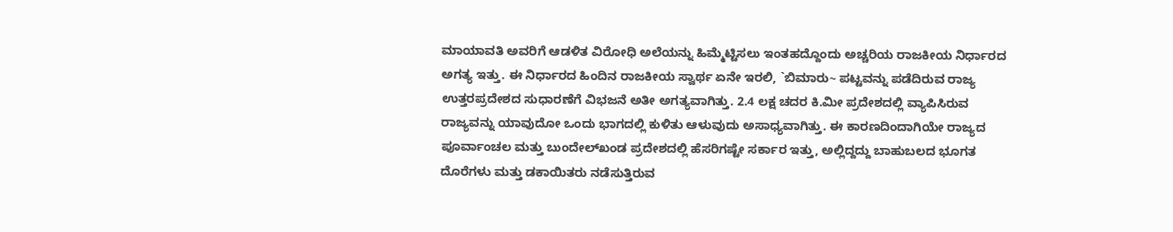ಮಾಯಾವತಿ ಅವರಿಗೆ ಆಡಳಿತ ವಿರೋಧಿ ಅಲೆಯನ್ನು ಹಿಮ್ಮೆಟ್ಟಿಸಲು ಇಂತಹದ್ದೊಂದು ಅಚ್ಚರಿಯ ರಾಜಕೀಯ ನಿರ್ಧಾರದ ಅಗತ್ಯ ಇತ್ತು. ಈ ನಿರ್ಧಾರದ ಹಿಂದಿನ ರಾಜಕೀಯ ಸ್ವಾರ್ಥ ಏನೇ ಇರಲಿ, `ಬಿಮಾರು~ ಪಟ್ಟವನ್ನು ಪಡೆದಿರುವ ರಾಜ್ಯ ಉತ್ತರಪ್ರದೇಶದ ಸುಧಾರಣೆಗೆ ವಿಭಜನೆ ಅತೀ ಅಗತ್ಯವಾಗಿತ್ತು. 2.4 ಲಕ್ಷ ಚದರ ಕಿ.ಮೀ ಪ್ರದೇಶದಲ್ಲಿ ವ್ಯಾಪಿಸಿರುವ ರಾಜ್ಯವನ್ನು ಯಾವುದೋ ಒಂದು ಭಾಗದಲ್ಲಿ ಕುಳಿತು ಆಳುವುದು ಅಸಾಧ್ಯವಾಗಿತ್ತು. ಈ ಕಾರಣದಿಂದಾಗಿಯೇ ರಾಜ್ಯದ ಪೂರ್ವಾಂಚಲ ಮತ್ತು ಬುಂದೇಲ್‌ಖಂಡ ಪ್ರದೇಶದಲ್ಲಿ ಹೆಸರಿಗಷ್ಟೇ ಸರ್ಕಾರ ಇತ್ತು, ಅಲ್ಲಿದ್ದದ್ದು ಬಾಹುಬಲದ ಭೂಗತ ದೊರೆಗಳು ಮತ್ತು ಡಕಾಯಿತರು ನಡೆಸುತ್ತಿರುವ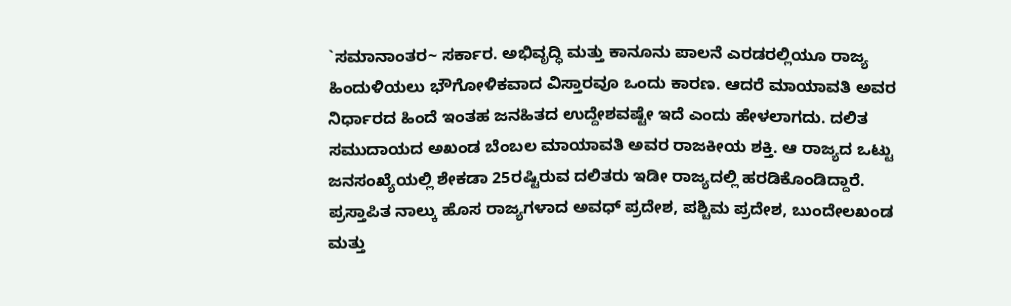`ಸಮಾನಾಂತರ~ ಸರ್ಕಾರ. ಅಭಿವೃದ್ಧಿ ಮತ್ತು ಕಾನೂನು ಪಾಲನೆ ಎರಡರಲ್ಲಿಯೂ ರಾಜ್ಯ ಹಿಂದುಳಿಯಲು ಭೌಗೋಳಿಕವಾದ ವಿಸ್ತಾರವೂ ಒಂದು ಕಾರಣ. ಆದರೆ ಮಾಯಾವತಿ ಅವರ ನಿರ್ಧಾರದ ಹಿಂದೆ ಇಂತಹ ಜನಹಿತದ ಉದ್ದೇಶವಷ್ಟೇ ಇದೆ ಎಂದು ಹೇಳಲಾಗದು. ದಲಿತ ಸಮುದಾಯದ ಅಖಂಡ ಬೆಂಬಲ ಮಾಯಾವತಿ ಅವರ ರಾಜಕೀಯ ಶಕ್ತಿ. ಆ ರಾಜ್ಯದ ಒಟ್ಟು ಜನಸಂಖ್ಯೆಯಲ್ಲಿ ಶೇಕಡಾ 25ರಷ್ಟಿರುವ ದಲಿತರು ಇಡೀ ರಾಜ್ಯದಲ್ಲಿ ಹರಡಿಕೊಂಡಿದ್ದಾರೆ. ಪ್ರಸ್ತಾಪಿತ ನಾಲ್ಕು ಹೊಸ ರಾಜ್ಯಗಳಾದ ಅವಧ್ ಪ್ರದೇಶ, ಪಶ್ಚಿಮ ಪ್ರದೇಶ, ಬುಂದೇಲಖಂಡ ಮತ್ತು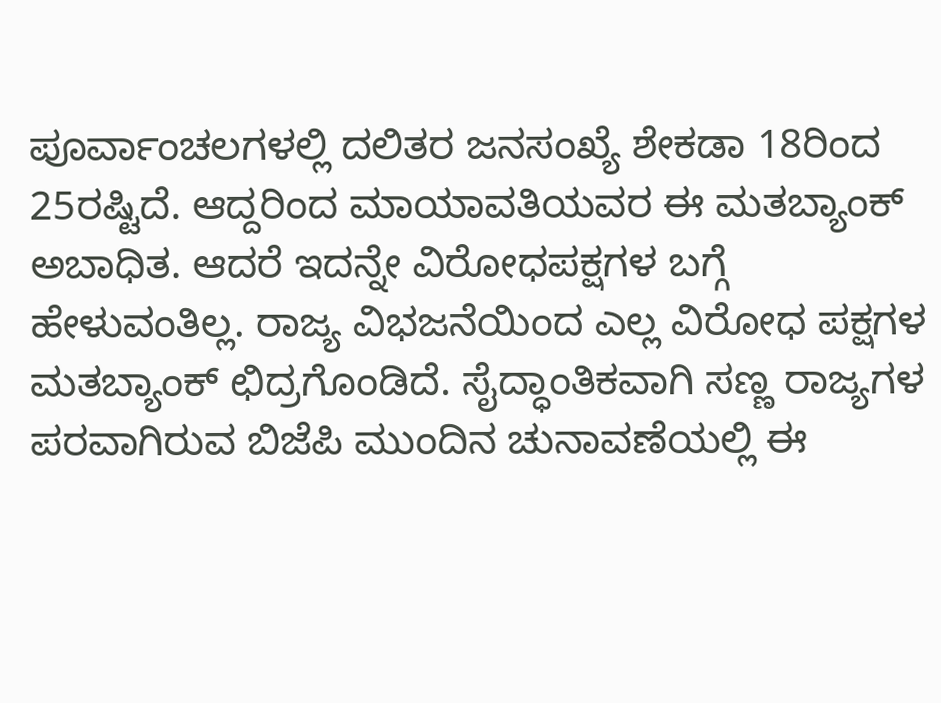ಪೂರ್ವಾಂಚಲಗಳಲ್ಲಿ ದಲಿತರ ಜನಸಂಖ್ಯೆ ಶೇಕಡಾ 18ರಿಂದ 25ರಷ್ಟಿದೆ. ಆದ್ದರಿಂದ ಮಾಯಾವತಿಯವರ ಈ ಮತಬ್ಯಾಂಕ್ ಅಬಾಧಿತ. ಆದರೆ ಇದನ್ನೇ ವಿರೋಧಪಕ್ಷಗಳ ಬಗ್ಗೆ ಹೇಳುವಂತಿಲ್ಲ. ರಾಜ್ಯ ವಿಭಜನೆಯಿಂದ ಎಲ್ಲ ವಿರೋಧ ಪಕ್ಷಗಳ ಮತಬ್ಯಾಂಕ್ ಛಿದ್ರಗೊಂಡಿದೆ. ಸೈದ್ಧಾಂತಿಕವಾಗಿ ಸಣ್ಣ ರಾಜ್ಯಗಳ ಪರವಾಗಿರುವ ಬಿಜೆಪಿ ಮುಂದಿನ ಚುನಾವಣೆಯಲ್ಲಿ ಈ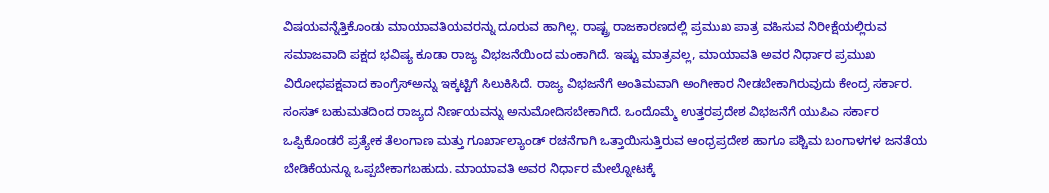ವಿಷಯವನ್ನೆತ್ತಿಕೊಂಡು ಮಾಯಾವತಿಯವರನ್ನು ದೂರುವ ಹಾಗಿಲ್ಲ. ರಾಷ್ಟ್ರ ರಾಜಕಾರಣದಲ್ಲಿ ಪ್ರಮುಖ ಪಾತ್ರ ವಹಿಸುವ ನಿರೀಕ್ಷೆಯಲ್ಲಿರುವ ಸಮಾಜವಾದಿ ಪಕ್ಷದ ಭವಿಷ್ಯ ಕೂಡಾ ರಾಜ್ಯ ವಿಭಜನೆಯಿಂದ ಮಂಕಾಗಿದೆ. ಇಷ್ಟು ಮಾತ್ರವಲ್ಲ, ಮಾಯಾವತಿ ಅವರ ನಿರ್ಧಾರ ಪ್ರಮುಖ ವಿರೋಧಪಕ್ಷವಾದ ಕಾಂಗ್ರೆಸ್‌ಅನ್ನು ಇಕ್ಕಟ್ಟಿಗೆ ಸಿಲುಕಿಸಿದೆ. ರಾಜ್ಯ ವಿಭಜನೆಗೆ ಅಂತಿಮವಾಗಿ ಅಂಗೀಕಾರ ನೀಡಬೇಕಾಗಿರುವುದು ಕೇಂದ್ರ ಸರ್ಕಾರ. ಸಂಸತ್ ಬಹುಮತದಿಂದ ರಾಜ್ಯದ ನಿರ್ಣಯವನ್ನು ಅನುಮೋದಿಸಬೇಕಾಗಿದೆ. ಒಂದೊಮ್ಮೆ ಉತ್ತರಪ್ರದೇಶ ವಿಭಜನೆಗೆ ಯುಪಿಎ ಸರ್ಕಾರ ಒಪ್ಪಿಕೊಂಡರೆ ಪ್ರತ್ಯೇಕ ತೆಲಂಗಾಣ ಮತ್ತು ಗೂರ್ಖಾಲ್ಯಾಂಡ್ ರಚನೆಗಾಗಿ ಒತ್ತಾಯಿಸುತ್ತಿರುವ ಆಂಧ್ರಪ್ರದೇಶ ಹಾಗೂ ಪಶ್ಚಿಮ ಬಂಗಾಳಗಳ ಜನತೆಯ ಬೇಡಿಕೆಯನ್ನೂ ಒಪ್ಪಬೇಕಾಗಬಹುದು. ಮಾಯಾವತಿ ಅವರ ನಿರ್ಧಾರ ಮೇಲ್ನೋಟಕ್ಕೆ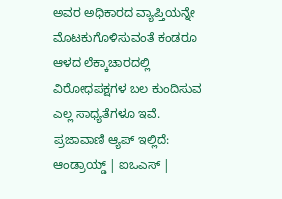ಅವರ ಅಧಿಕಾರದ ವ್ಯಾಪ್ತಿಯನ್ನೇ ಮೊಟಕುಗೊಳಿಸುವಂತೆ ಕಂಡರೂ ಆಳದ ಲೆಕ್ಕಾಚಾರದಲ್ಲಿ ವಿರೋಧಪಕ್ಷಗಳ ಬಲ ಕುಂದಿಸುವ ಎಲ್ಲ ಸಾಧ್ಯತೆಗಳೂ ಇವೆ. ಪ್ರಜಾವಾಣಿ ಆ್ಯಪ್ ಇಲ್ಲಿದೆ: ಆಂಡ್ರಾಯ್ಡ್ | ಐಒಎಸ್ |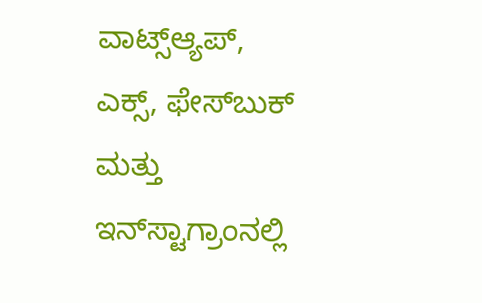ವಾಟ್ಸ್ಆ್ಯಪ್, ಎಕ್ಸ್, ಫೇಸ್‌ಬುಕ್ ಮತ್ತು ಇನ್‌ಸ್ಟಾಗ್ರಾಂನಲ್ಲಿ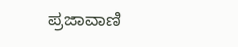ಪ್ರಜಾವಾಣಿ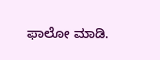ಫಾಲೋ ಮಾಡಿ.